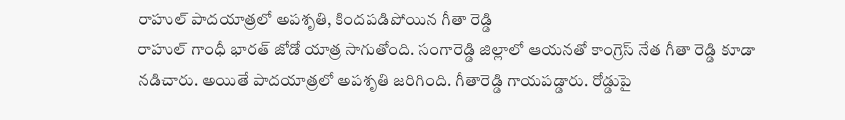రాహుల్ పాదయాత్రలో అపశృతి, కిందపడిపోయిన గీతా రెడ్డి
రాహుల్ గాంధీ భారత్ జోడో యాత్ర సాగుతోంది. సంగారెడ్డి జిల్లాలో ఆయనతో కాంగ్రెస్ నేత గీతా రెడ్డి కూడా నడిచారు. అయితే పాదయాత్రలో అపశృతి జరిగింది. గీతారెడ్డి గాయపడ్డారు. రోడ్డుపై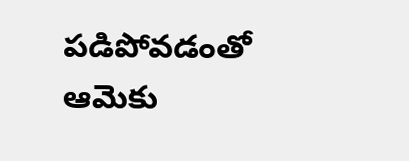పడిపోవడంతో ఆమెకు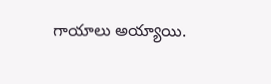గాయాలు అయ్యాయి.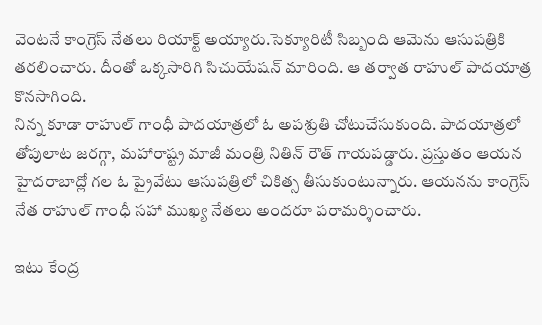వెంటనే కాంగ్రెస్ నేతలు రియాక్ట్ అయ్యారు.సెక్యూరిటీ సిబ్బంది ఆమెను ఆసుపత్రికి తరలించారు. దీంతో ఒక్కసారిగి సిచుయేషన్ మారింది. ఆ తర్వాత రాహుల్ పాదయాత్ర కొనసాగింది.
నిన్న కూడా రాహుల్ గాంధీ పాదయాత్రలో ఓ అపశ్రుతి చోటుచేసుకుంది. పాదయాత్రలో తోపులాట జరగ్గా, మహారాష్ట్ర మాజీ మంత్రి నితిన్ రౌత్ గాయపడ్డారు. ప్రస్తుతం ఆయన హైదరాబాద్లో గల ఓ ప్రైవేటు ఆసుపత్రిలో చికిత్స తీసుకుంటున్నారు. ఆయనను కాంగ్రెస్ నేత రాహుల్ గాంధీ సహా ముఖ్య నేతలు అందరూ పరామర్శించారు.

ఇటు కేంద్ర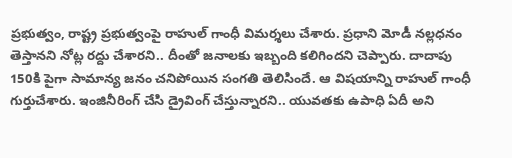ప్రభుత్వం, రాష్ట్ర ప్రభుత్వంపై రాహుల్ గాంధీ విమర్శలు చేశారు. ప్రధాని మోడీ నల్లధనం తెస్తానని నోట్ల రద్దు చేశారని.. దీంతో జనాలకు ఇబ్బంది కలిగిందని చెప్పారు. దాదాపు 150కి పైగా సామాన్య జనం చనిపోయిన సంగతి తెలిసిందే. ఆ విషయాన్ని రాహుల్ గాంధీ గుర్తుచేశారు. ఇంజినీరింగ్ చేసి డ్రైవింగ్ చేస్తున్నారని.. యువతకు ఉపాధి ఏదీ అని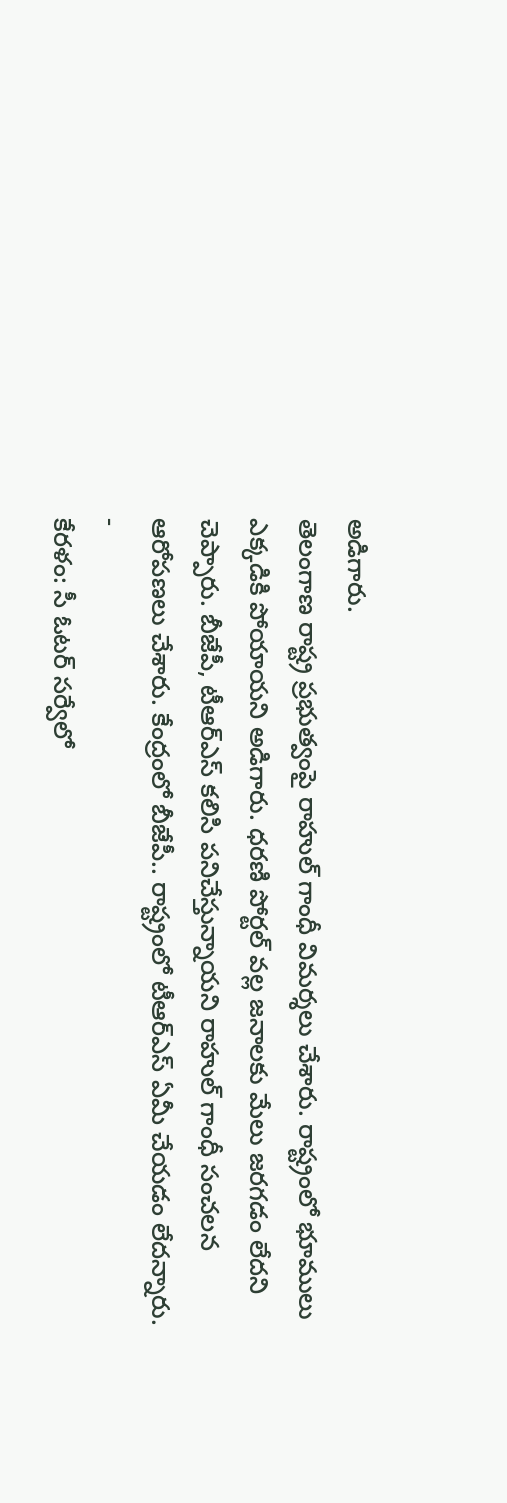అడిగారు.
తెలంగాణ రాష్ట్ర ప్రభుత్వంపై రాహుల్ గాంధీ విమర్శలు చేశారు. రాష్ట్రంలో భూములు ఎక్కడికి పోయాయని అడిగారు. ధరణి పోర్టల్ వల్ల జనాలకు మేలు జరగడం లేదని చెప్పారు. బీజేపీ, టీఆర్ఎస్ కలిసి పనిచేస్తున్నాయని రాహుల్ గాంధీ సంచలన ఆరోపణలు చేశారు. కేంద్రంలో బీజేపీ.. రాష్ట్రంలో టీఆర్ఎస్ ఏమీ చేయడం లేదన్నారు.
-
కేరళం: సీ ఓటర్ సర్వేలో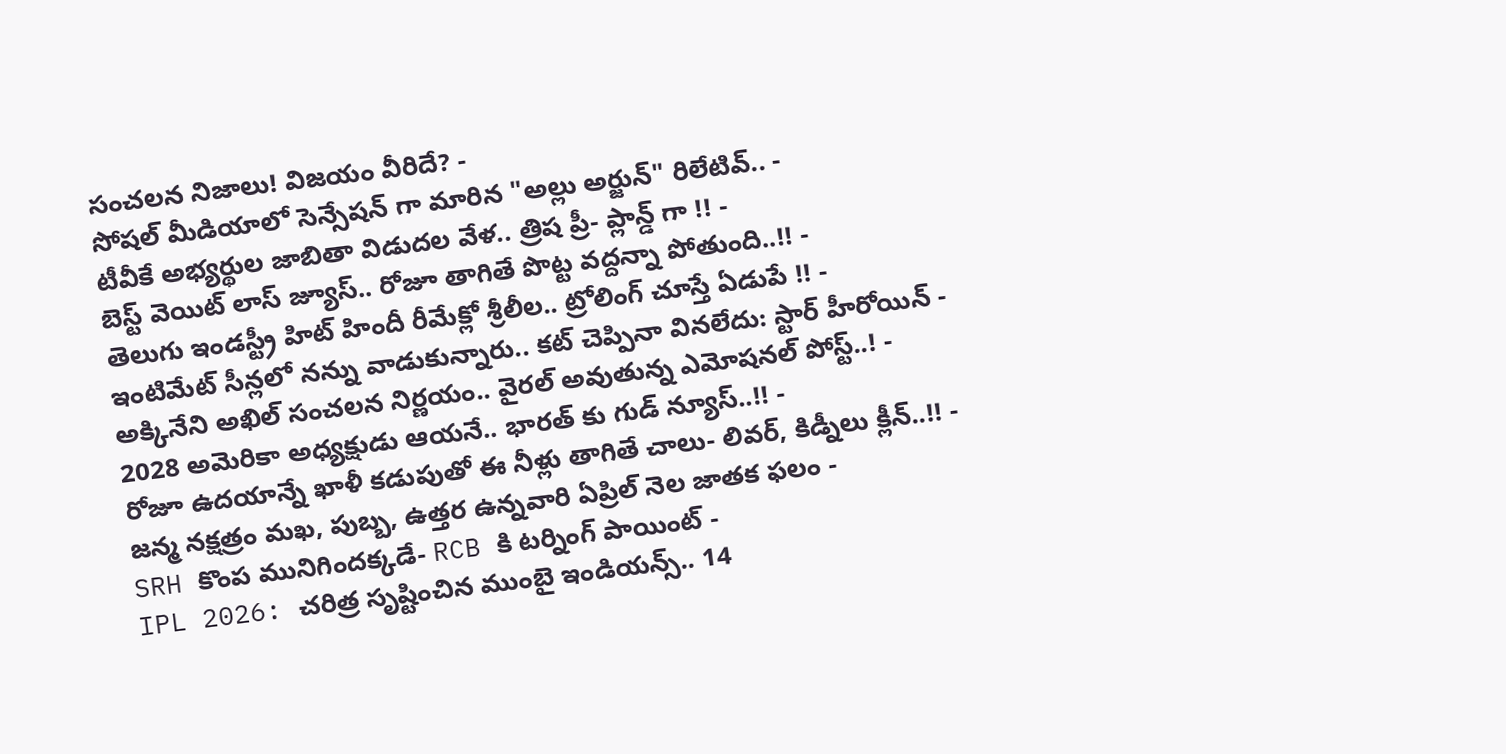సంచలన నిజాలు! విజయం వీరిదే? -
సోషల్ మీడియాలో సెన్సేషన్ గా మారిన "అల్లు అర్జున్" రిలేటివ్.. -
టీవీకే అభ్యర్థుల జాబితా విడుదల వేళ.. త్రిష ప్రీ- ప్లాన్డ్ గా !! -
బెస్ట్ వెయిట్ లాస్ జ్యూస్.. రోజూ తాగితే పొట్ట వద్దన్నా పోతుంది..!! -
తెలుగు ఇండస్ట్రీ హిట్ హిందీ రీమేక్లో శ్రీలీల.. ట్రోలింగ్ చూస్తే ఏడుపే !! -
ఇంటిమేట్ సీన్లలో నన్ను వాడుకున్నారు.. కట్ చెప్పినా వినలేదు: స్టార్ హీరోయిన్ -
అక్కినేని అఖిల్ సంచలన నిర్ణయం.. వైరల్ అవుతున్న ఎమోషనల్ పోస్ట్..! -
2028 అమెరికా అధ్యక్షుడు ఆయనే.. భారత్ కు గుడ్ న్యూస్..!! -
రోజూ ఉదయాన్నే ఖాళీ కడుపుతో ఈ నీళ్లు తాగితే చాలు- లివర్, కిడ్నీలు క్లీన్..!! -
జన్మ నక్షత్రం మఖ, పుబ్బ, ఉత్తర ఉన్నవారి ఏప్రిల్ నెల జాతక ఫలం -
SRH కొంప మునిగిందక్కడే- RCB కి టర్నింగ్ పాయింట్ -
IPL 2026: చరిత్ర సృష్టించిన ముంబై ఇండియన్స్.. 14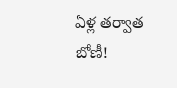ఏళ్ల తర్వాత బోణీ!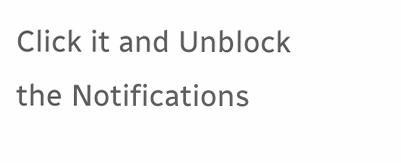Click it and Unblock the Notifications